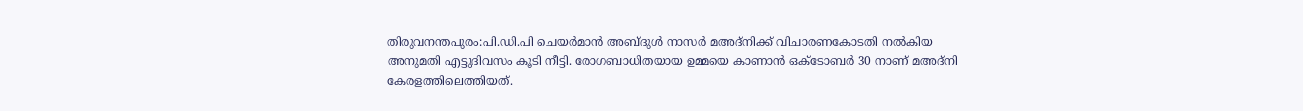തിരുവനന്തപുരം:പി.ഡി.പി ചെയര്‍മാന്‍ അബ്ദുള്‍ നാസര്‍ മഅദ്‌നിക്ക് വിചാരണകോടതി നല്‍കിയ അനുമതി എട്ടുദിവസം കൂടി നീട്ടി. രോഗബാധിതയായ ഉമ്മയെ കാണാന്‍ ഒക്ടോബര്‍ 30 നാണ് മഅദ്‌നി കേരളത്തിലെത്തിയത്.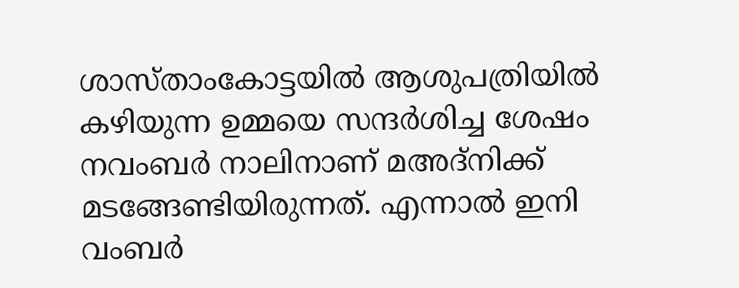ശാസ്താംകോട്ടയില്‍ ആശുപത്രിയില്‍ കഴിയുന്ന ഉമ്മയെ സന്ദര്‍ശിച്ച ശേഷം നവംബര്‍ നാലിനാണ് മഅദ്‌നിക്ക് മടങ്ങേണ്ടിയിരുന്നത്. എന്നാല്‍ ഇനി വംബര്‍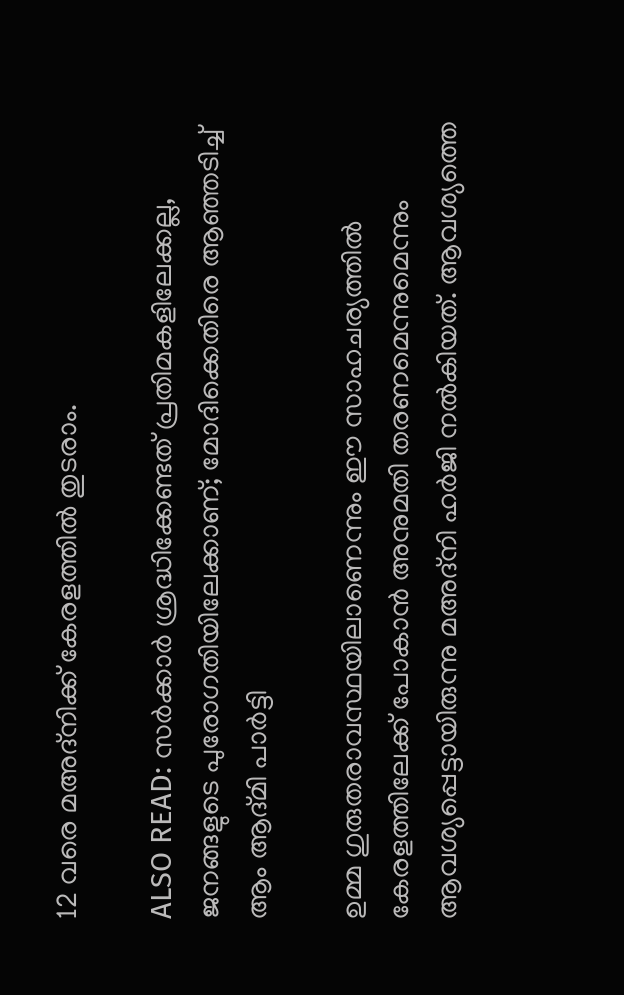12 വരെ മഅദ്‌നിക്ക് കേരളത്തില്‍ തുടരാം.

ALSO READ: സര്‍ക്കാര്‍ ശ്രദ്ധിക്കേണ്ടത് പ്രതിമകളിലേക്കല്ല, ജനങ്ങളുടെ പുരോഗതിയിലേക്കാണ്; മോദിക്കെതിരെ ആഞ്ഞടിച്ച് ആം ആദ്മി പാര്‍ട്ടി

ഉമ്മ ഗുരുതരാവസ്ഥയിലാണെന്നും ഈ സാഹചര്യത്തില്‍ കേരളത്തിലേക്ക് പോകാന്‍ അനുമതി തരണമെന്നുമെന്നും ആവശ്യപ്പെട്ടായിരുന്നു മഅദ്‌നി ഹര്‍ജി നല്‍കിയത്. ആവശ്യത്തെ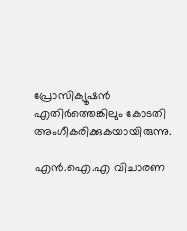പ്രോസിക്യൂഷന്‍ എതിര്‍ത്തെങ്കിലും കോടതി അംഗീകരിക്കുകയായിരുന്നു.

എന്‍.ഐ.എ വിചാരണ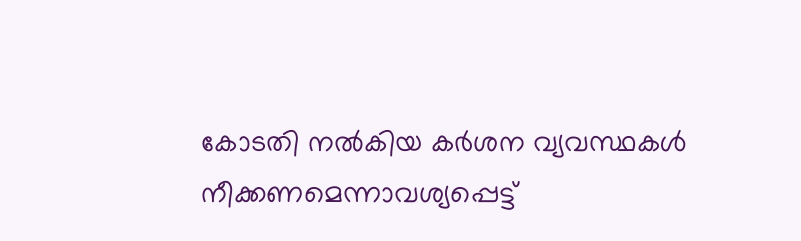കോടതി നല്‍കിയ കര്‍ശന വ്യവസ്ഥകള്‍ നീക്കണമെന്നാവശ്യപ്പെട്ട്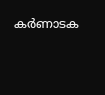കര്‍ണാടക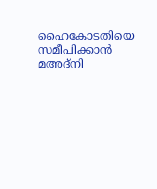ഹൈകോടതിയെ സമീപിക്കാന്‍ മഅദ്‌നി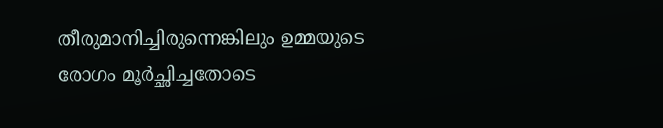തീരുമാനിച്ചിരുന്നെങ്കിലും ഉമ്മയുടെ രോഗം മൂര്‍ച്ഛിച്ചതോടെ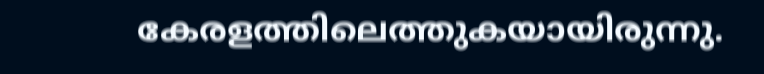കേരളത്തിലെത്തുകയായിരുന്നു.